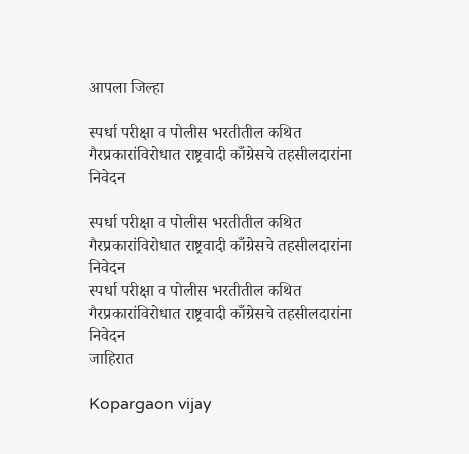आपला जिल्हा

स्पर्धा परीक्षा व पोलीस भरतीतील कथित गैरप्रकारांविरोधात राष्ट्रवादी काँग्रेसचे तहसीलदारांना निवेदन

स्पर्धा परीक्षा व पोलीस भरतीतील कथित गैरप्रकारांविरोधात राष्ट्रवादी काँग्रेसचे तहसीलदारांना निवेदन
स्पर्धा परीक्षा व पोलीस भरतीतील कथित गैरप्रकारांविरोधात राष्ट्रवादी काँग्रेसचे तहसीलदारांना निवेदन
जाहिरात

Kopargaon vijay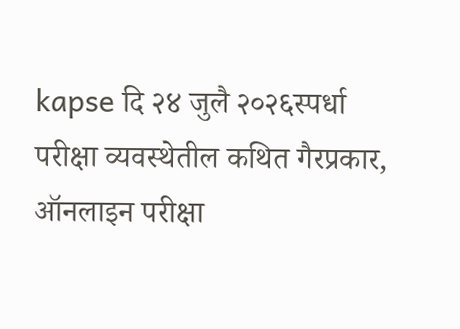kapse दि २४ जुलै २०२६स्पर्धा परीक्षा व्यवस्थेतील कथित गैरप्रकार, ऑनलाइन परीक्षा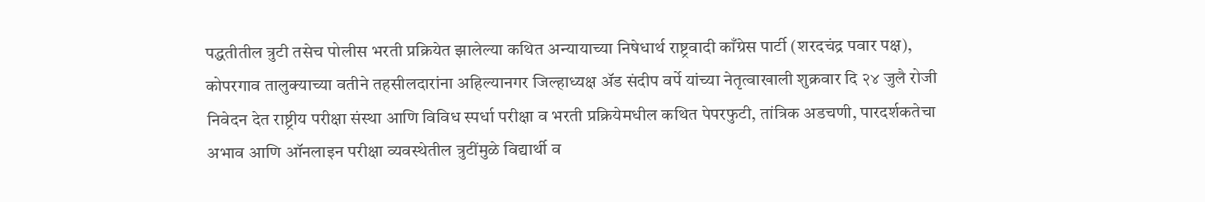पद्धतीतील त्रुटी तसेच पोलीस भरती प्रक्रियेत झालेल्या कथित अन्यायाच्या निषेधार्थ राष्ट्रवादी काँग्रेस पार्टी (शरदचंद्र पवार पक्ष), कोपरगाव तालुक्याच्या वतीने तहसीलदारांना अहिल्यानगर जिल्हाध्यक्ष ॲड संदीप वर्पे यांच्या नेतृत्वाखाली शुक्रवार दि २४ जुलै रोजी  निवेदन देत राष्ट्रीय परीक्षा संस्था आणि विविध स्पर्धा परीक्षा व भरती प्रक्रियेमधील कथित पेपरफुटी, तांत्रिक अडचणी, पारदर्शकतेचा अभाव आणि ऑनलाइन परीक्षा व्यवस्थेतील त्रुटींमुळे विद्यार्थी व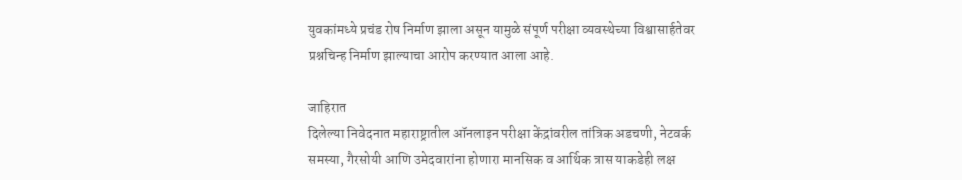युवकांमध्ये प्रचंड रोष निर्माण झाला असून यामुळे संपूर्ण परीक्षा व्यवस्थेच्या विश्वासार्हतेवर प्रश्नचिन्ह निर्माण झाल्याचा आरोप करण्यात आला आहे.

जाहिरात
दिलेल्या निवेदनात महाराष्ट्रातील ऑनलाइन परीक्षा केंद्रांवरील तांत्रिक अडचणी, नेटवर्क समस्या, गैरसोयी आणि उमेदवारांना होणारा मानसिक व आर्थिक त्रास याकडेही लक्ष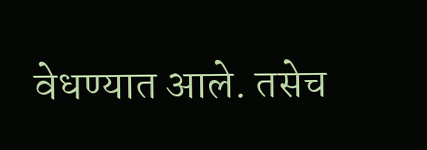वेधण्यात आले. तसेच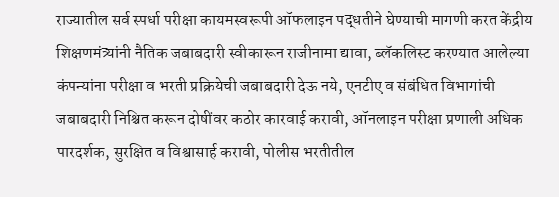राज्यातील सर्व स्पर्धा परीक्षा कायमस्वरूपी ऑफलाइन पद्धतीने घेण्याची मागणी करत केंद्रीय शिक्षणमंत्र्यांनी नैतिक जबाबदारी स्वीकारून राजीनामा द्यावा, ब्लॅकलिस्ट करण्यात आलेल्या कंपन्यांना परीक्षा व भरती प्रक्रियेची जबाबदारी देऊ नये, एनटीए व संबंधित विभागांची जबाबदारी निश्चित करून दोषींवर कठोर कारवाई करावी, ऑनलाइन परीक्षा प्रणाली अधिक पारदर्शक, सुरक्षित व विश्वासार्ह करावी, पोलीस भरतीतील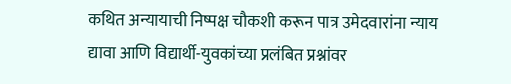कथित अन्यायाची निष्पक्ष चौकशी करून पात्र उमेदवारांना न्याय द्यावा आणि विद्यार्थी-युवकांच्या प्रलंबित प्रश्नांवर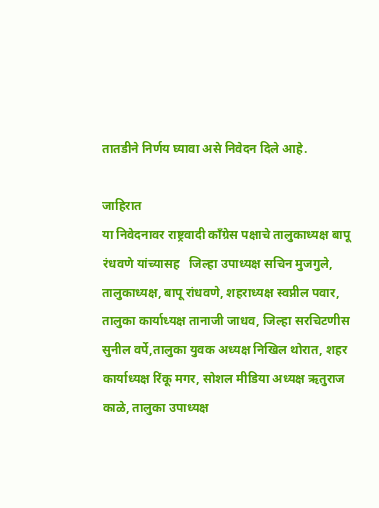तातडीने निर्णय घ्यावा असे निवेदन दिले आहे.

जाहिरात
या निवेदनावर राष्ट्रवादी काँग्रेस पक्षाचे तालुकाध्यक्ष बापू रंधवणे यांच्यासह   जिल्हा उपाध्यक्ष सचिन मुजगुले, तालुकाध्यक्ष, बापू रांधवणे, शहराध्यक्ष स्वप्नील पवार, तालुका कार्याध्यक्ष तानाजी जाधव, जिल्हा सरचिटणीस सुनील वर्पे,तालुका युवक अध्यक्ष निखिल थोरात, शहर कार्याध्यक्ष रिंकू मगर, सोशल मीडिया अध्यक्ष ऋतुराज काळे, तालुका उपाध्यक्ष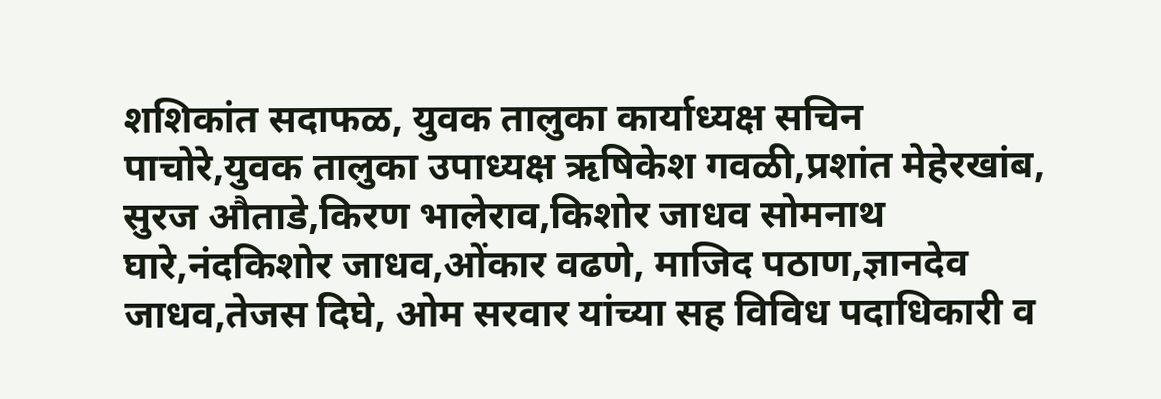शशिकांत सदाफळ, युवक तालुका कार्याध्यक्ष सचिन पाचोरे,युवक तालुका उपाध्यक्ष ऋषिकेश गवळी,प्रशांत मेहेरखांब, सुरज औताडे,किरण भालेराव,किशोर जाधव सोमनाथ घारे,नंदकिशोर जाधव,ओंकार वढणे, माजिद पठाण,ज्ञानदेव जाधव,तेजस दिघे, ओम सरवार यांच्या सह विविध पदाधिकारी व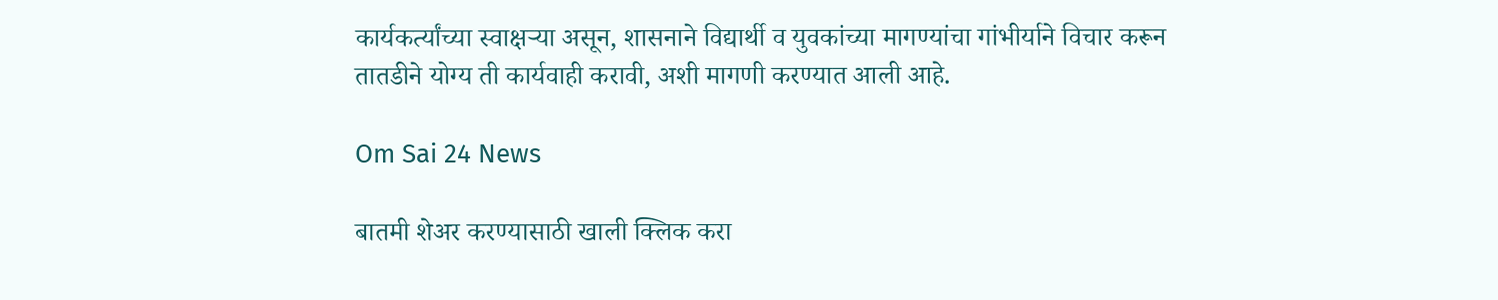कार्यकर्त्यांच्या स्वाक्षऱ्या असून, शासनाने विद्यार्थी व युवकांच्या मागण्यांचा गांभीर्याने विचार करून तातडीने योग्य ती कार्यवाही करावी, अशी मागणी करण्यात आली आहे.

Om Sai 24 News

बातमी शेअर करण्यासाठी खाली क्लिक करा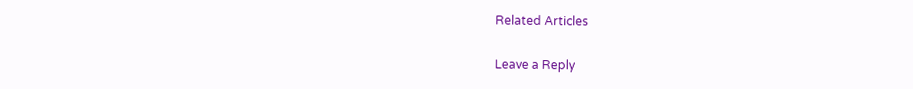Related Articles

Leave a Reply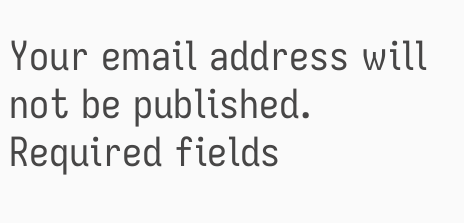Your email address will not be published. Required fields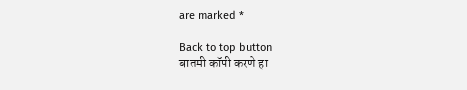are marked *

Back to top button
बातमी कॉपी करणे हा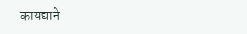कायद्याने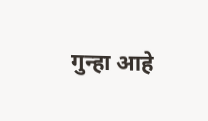गुन्हा आहे